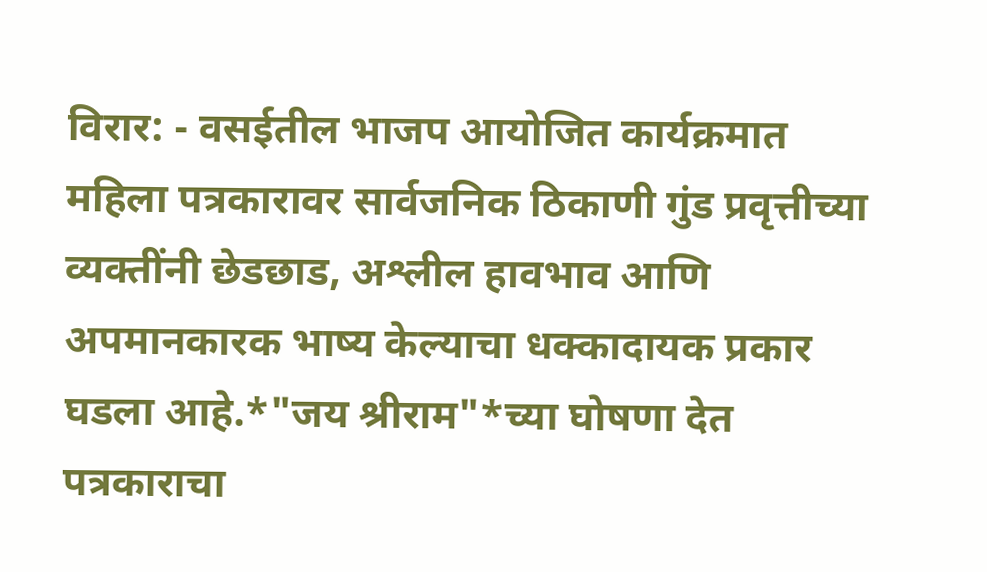विरार: - वसईतील भाजप आयोजित कार्यक्रमात महिला पत्रकारावर सार्वजनिक ठिकाणी गुंड प्रवृत्तीच्या व्यक्तींनी छेडछाड, अश्लील हावभाव आणि अपमानकारक भाष्य केल्याचा धक्कादायक प्रकार घडला आहे.*"जय श्रीराम"*च्या घोषणा देत पत्रकाराचा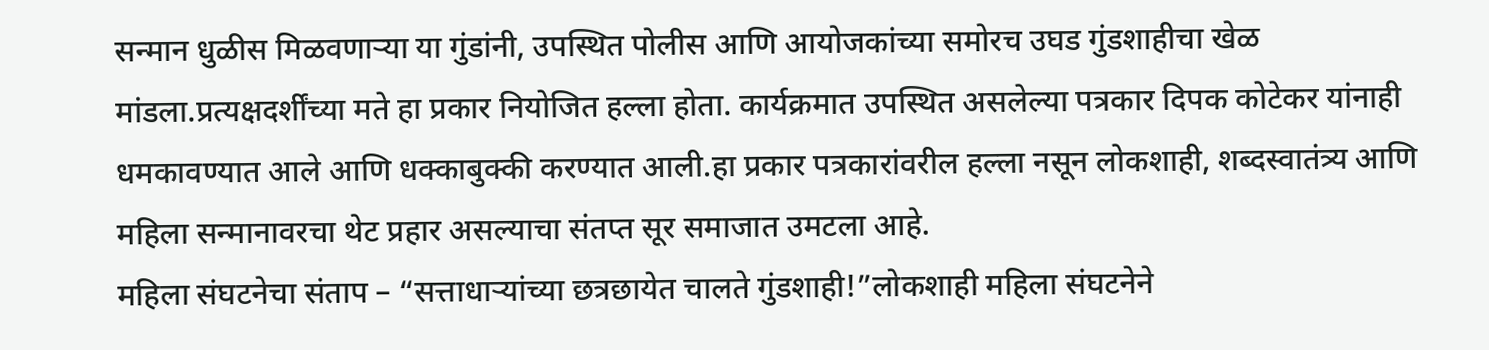सन्मान धुळीस मिळवणाऱ्या या गुंडांनी, उपस्थित पोलीस आणि आयोजकांच्या समोरच उघड गुंडशाहीचा खेळ मांडला.प्रत्यक्षदर्शींच्या मते हा प्रकार नियोजित हल्ला होता. कार्यक्रमात उपस्थित असलेल्या पत्रकार दिपक कोटेकर यांनाही धमकावण्यात आले आणि धक्काबुक्की करण्यात आली.हा प्रकार पत्रकारांवरील हल्ला नसून लोकशाही, शब्दस्वातंत्र्य आणि महिला सन्मानावरचा थेट प्रहार असल्याचा संतप्त सूर समाजात उमटला आहे.
महिला संघटनेचा संताप – “सत्ताधाऱ्यांच्या छत्रछायेत चालते गुंडशाही!”लोकशाही महिला संघटनेने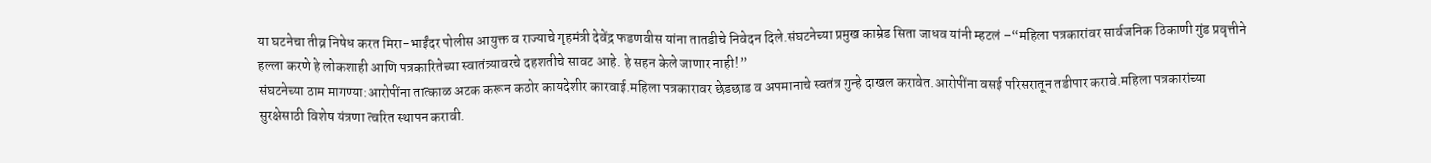या घटनेचा तीव्र निषेध करत मिरा-भाईंदर पोलीस आयुक्त व राज्याचे गृहमंत्री देवेंद्र फडणवीस यांना तातडीचे निवेदन दिले.संघटनेच्या प्रमुख काम्रेड सिता जाधव यांनी म्हटलं –“महिला पत्रकारांवर सार्वजनिक ठिकाणी गुंड प्रवृत्तीने हल्ला करणे हे लोकशाही आणि पत्रकारितेच्या स्वातंत्र्यावरचे दहशतीचे सावट आहे. हे सहन केले जाणार नाही!”
संघटनेच्या ठाम मागण्या:आरोपींना तात्काळ अटक करून कठोर कायदेशीर कारवाई.महिला पत्रकारावर छेडछाड व अपमानाचे स्वतंत्र गुन्हे दाखल करावेत.आरोपींना वसई परिसरातून तडीपार करावे.महिला पत्रकारांच्या सुरक्षेसाठी विशेष यंत्रणा त्वरित स्थापन करावी.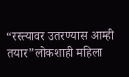“रस्त्यावर उतरण्यास आम्ही तयार”लोकशाही महिला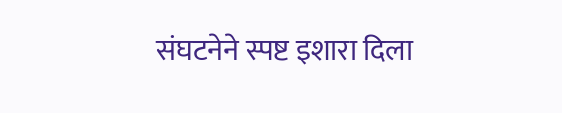संघटनेने स्पष्ट इशारा दिला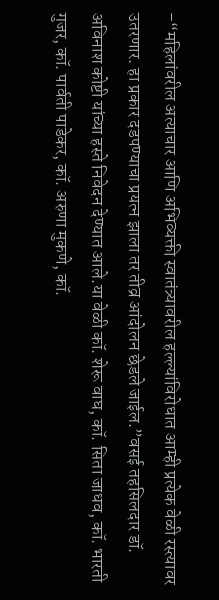–“महिलांवरील अत्याचार आणि अभिव्यक्ती स्वातंत्र्यावरील हल्ल्यांविरोधात आम्ही प्रत्येक वेळी रस्त्यावर उतरणार. हा प्रकार दडपण्याचा प्रयत्न झाला तर तीव्र आंदोलन छेडले जाईल.”वसई तहसिलदार डॉ. अविनाश कोष्टी यांच्या हस्ते निवेदन देण्यात आले.या वेळी कॉ. शेरू वाघ, कॉ. सिता जाधव, कॉ. भारती गुजर, कॉ. पार्वती पाडेकर, कॉ. अरुणा मुकणे, कॉ.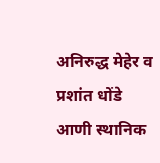अनिरुद्ध मेहेर व प्रशांत धोंडे आणी स्थानिक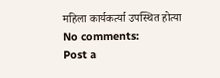महिला कार्यकर्त्या उपस्थित होत्या
No comments:
Post a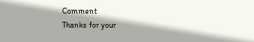Comment
Thanks for your